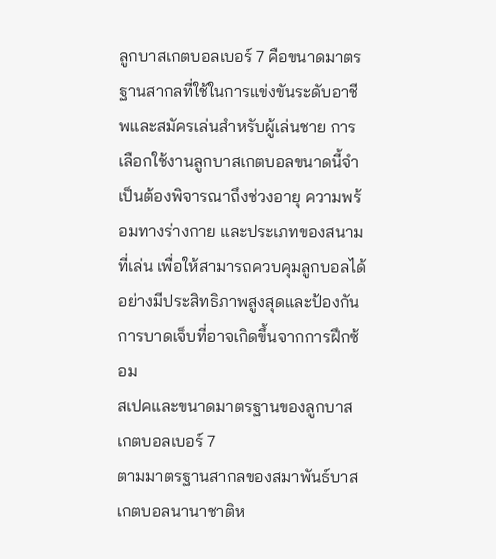ลูกบาสเกตบอลเบอร์ 7 คือขนาดมาตรฐานสากลที่ใช้ในการแข่งขันระดับอาชีพและสมัครเล่นสำหรับผู้เล่นชาย การเลือกใช้งานลูกบาสเกตบอลขนาดนี้จำเป็นต้องพิจารณาถึงช่วงอายุ ความพร้อมทางร่างกาย และประเภทของสนามที่เล่น เพื่อให้สามารถควบคุมลูกบอลได้อย่างมีประสิทธิภาพสูงสุดและป้องกันการบาดเจ็บที่อาจเกิดขึ้นจากการฝึกซ้อม
สเปคและขนาดมาตรฐานของลูกบาสเกตบอลเบอร์ 7
ตามมาตรฐานสากลของสมาพันธ์บาสเกตบอลนานาชาติห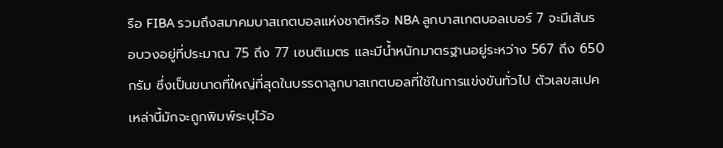รือ FIBA รวมถึงสมาคมบาสเกตบอลแห่งชาติหรือ NBA ลูกบาสเกตบอลเบอร์ 7 จะมีเส้นรอบวงอยู่ที่ประมาณ 75 ถึง 77 เซนติเมตร และมีน้ำหนักมาตรฐานอยู่ระหว่าง 567 ถึง 650 กรัม ซึ่งเป็นขนาดที่ใหญ่ที่สุดในบรรดาลูกบาสเกตบอลที่ใช้ในการแข่งขันทั่วไป ตัวเลขสเปคเหล่านี้มักจะถูกพิมพ์ระบุไว้อ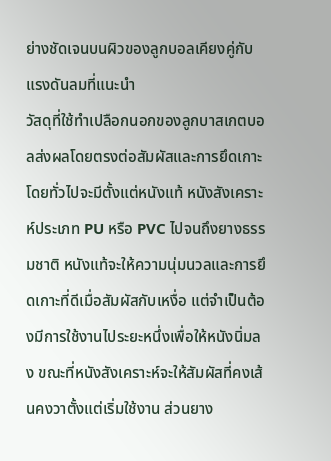ย่างชัดเจนบนผิวของลูกบอลเคียงคู่กับแรงดันลมที่แนะนำ
วัสดุที่ใช้ทำเปลือกนอกของลูกบาสเกตบอลส่งผลโดยตรงต่อสัมผัสและการยึดเกาะ โดยทั่วไปจะมีตั้งแต่หนังแท้ หนังสังเคราะห์ประเภท PU หรือ PVC ไปจนถึงยางธรรมชาติ หนังแท้จะให้ความนุ่มนวลและการยึดเกาะที่ดีเมื่อสัมผัสกับเหงื่อ แต่จำเป็นต้องมีการใช้งานไประยะหนึ่งเพื่อให้หนังนิ่มลง ขณะที่หนังสังเคราะห์จะให้สัมผัสที่คงเส้นคงวาตั้งแต่เริ่มใช้งาน ส่วนยาง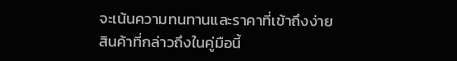จะเน้นความทนทานและราคาที่เข้าถึงง่าย
สินค้าที่กล่าวถึงในคู่มือนี้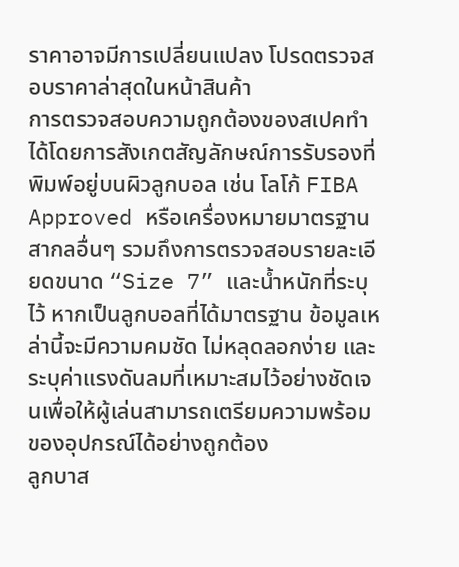ราคาอาจมีการเปลี่ยนแปลง โปรดตรวจสอบราคาล่าสุดในหน้าสินค้า
การตรวจสอบความถูกต้องของสเปคทำได้โดยการสังเกตสัญลักษณ์การรับรองที่พิมพ์อยู่บนผิวลูกบอล เช่น โลโก้ FIBA Approved หรือเครื่องหมายมาตรฐานสากลอื่นๆ รวมถึงการตรวจสอบรายละเอียดขนาด “Size 7” และน้ำหนักที่ระบุไว้ หากเป็นลูกบอลที่ได้มาตรฐาน ข้อมูลเหล่านี้จะมีความคมชัด ไม่หลุดลอกง่าย และระบุค่าแรงดันลมที่เหมาะสมไว้อย่างชัดเจนเพื่อให้ผู้เล่นสามารถเตรียมความพร้อมของอุปกรณ์ได้อย่างถูกต้อง
ลูกบาส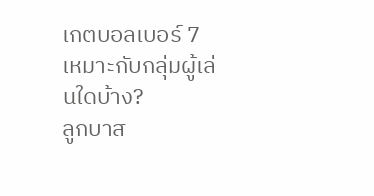เกตบอลเบอร์ 7 เหมาะกับกลุ่มผู้เล่นใดบ้าง?
ลูกบาส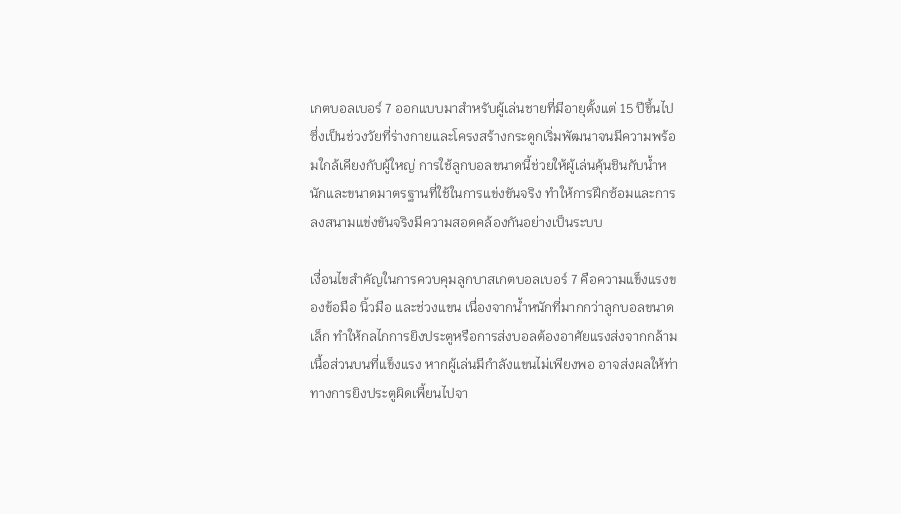เกตบอลเบอร์ 7 ออกแบบมาสำหรับผู้เล่นชายที่มีอายุตั้งแต่ 15 ปีขึ้นไป ซึ่งเป็นช่วงวัยที่ร่างกายและโครงสร้างกระดูกเริ่มพัฒนาจนมีความพร้อมใกล้เคียงกับผู้ใหญ่ การใช้ลูกบอลขนาดนี้ช่วยให้ผู้เล่นคุ้นชินกับน้ำหนักและขนาดมาตรฐานที่ใช้ในการแข่งขันจริง ทำให้การฝึกซ้อมและการลงสนามแข่งขันจริงมีความสอดคล้องกันอย่างเป็นระบบ

เงื่อนไขสำคัญในการควบคุมลูกบาสเกตบอลเบอร์ 7 คือความแข็งแรงของข้อมือ นิ้วมือ และช่วงแขน เนื่องจากน้ำหนักที่มากกว่าลูกบอลขนาดเล็ก ทำให้กลไกการยิงประตูหรือการส่งบอลต้องอาศัยแรงส่งจากกล้ามเนื้อส่วนบนที่แข็งแรง หากผู้เล่นมีกำลังแขนไม่เพียงพอ อาจส่งผลให้ท่าทางการยิงประตูผิดเพี้ยนไปจา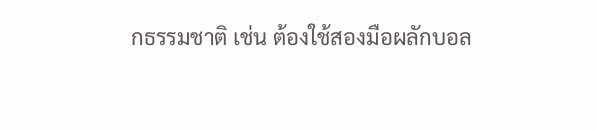กธรรมชาติ เช่น ต้องใช้สองมือผลักบอล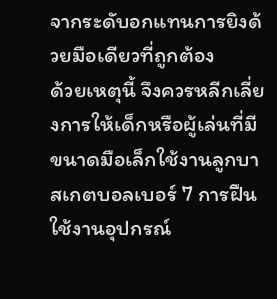จากระดับอกแทนการยิงด้วยมือเดียวที่ถูกต้อง
ด้วยเหตุนี้ จึงควรหลีกเลี่ยงการให้เด็กหรือผู้เล่นที่มีขนาดมือเล็กใช้งานลูกบาสเกตบอลเบอร์ 7 การฝืนใช้งานอุปกรณ์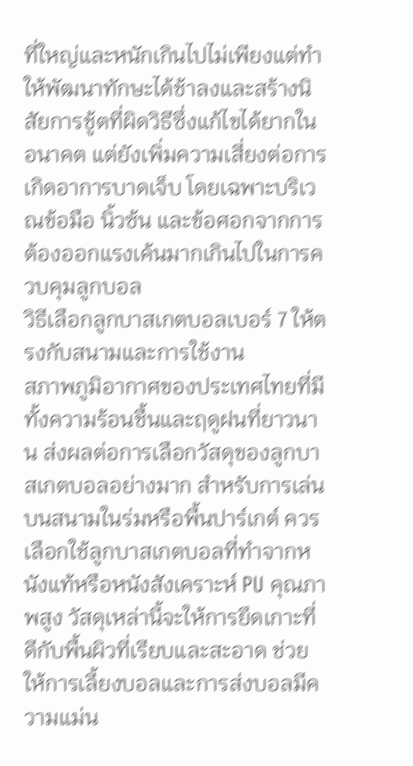ที่ใหญ่และหนักเกินไปไม่เพียงแต่ทำให้พัฒนาทักษะได้ช้าลงและสร้างนิสัยการชู้ตที่ผิดวิธีซึ่งแก้ไขได้ยากในอนาคต แต่ยังเพิ่มความเสี่ยงต่อการเกิดอาการบาดเจ็บ โดยเฉพาะบริเวณข้อมือ นิ้วซ้น และข้อศอกจากการต้องออกแรงเค้นมากเกินไปในการควบคุมลูกบอล
วิธีเลือกลูกบาสเกตบอลเบอร์ 7 ให้ตรงกับสนามและการใช้งาน
สภาพภูมิอากาศของประเทศไทยที่มีทั้งความร้อนชื้นและฤดูฝนที่ยาวนาน ส่งผลต่อการเลือกวัสดุของลูกบาสเกตบอลอย่างมาก สำหรับการเล่นบนสนามในร่มหรือพื้นปาร์เกต์ ควรเลือกใช้ลูกบาสเกตบอลที่ทำจากหนังแท้หรือหนังสังเคราะห์ PU คุณภาพสูง วัสดุเหล่านี้จะให้การยึดเกาะที่ดีกับพื้นผิวที่เรียบและสะอาด ช่วยให้การเลี้ยงบอลและการส่งบอลมีความแม่น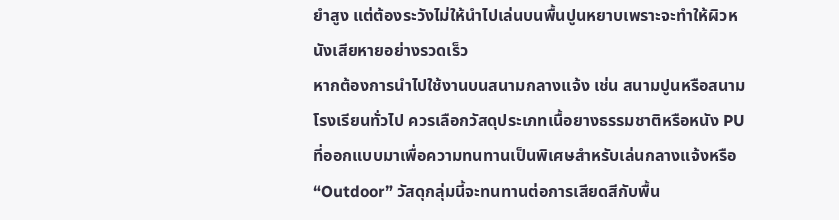ยำสูง แต่ต้องระวังไม่ให้นำไปเล่นบนพื้นปูนหยาบเพราะจะทำให้ผิวหนังเสียหายอย่างรวดเร็ว
หากต้องการนำไปใช้งานบนสนามกลางแจ้ง เช่น สนามปูนหรือสนามโรงเรียนทั่วไป ควรเลือกวัสดุประเภทเนื้อยางธรรมชาติหรือหนัง PU ที่ออกแบบมาเพื่อความทนทานเป็นพิเศษสำหรับเล่นกลางแจ้งหรือ “Outdoor” วัสดุกลุ่มนี้จะทนทานต่อการเสียดสีกับพื้น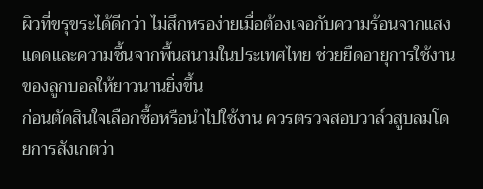ผิวที่ขรุขระได้ดีกว่า ไม่สึกหรอง่ายเมื่อต้องเจอกับความร้อนจากแสงแดดและความชื้นจากพื้นสนามในประเทศไทย ช่วยยืดอายุการใช้งานของลูกบอลให้ยาวนานยิ่งขึ้น
ก่อนตัดสินใจเลือกซื้อหรือนำไปใช้งาน ควรตรวจสอบวาล์วสูบลมโดยการสังเกตว่า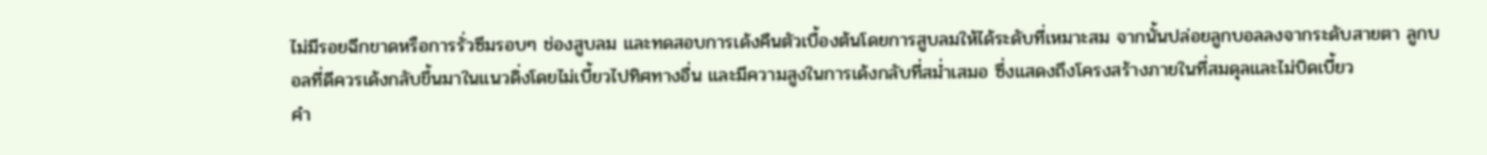ไม่มีรอยฉีกขาดหรือการรั่วซึมรอบๆ ช่องสูบลม และทดสอบการเด้งคืนตัวเบื้องต้นโดยการสูบลมให้ได้ระดับที่เหมาะสม จากนั้นปล่อยลูกบอลลงจากระดับสายตา ลูกบอลที่ดีควรเด้งกลับขึ้นมาในแนวดิ่งโดยไม่เบี้ยวไปทิศทางอื่น และมีความสูงในการเด้งกลับที่สม่ำเสมอ ซึ่งแสดงถึงโครงสร้างภายในที่สมดุลและไม่บิดเบี้ยว
คำ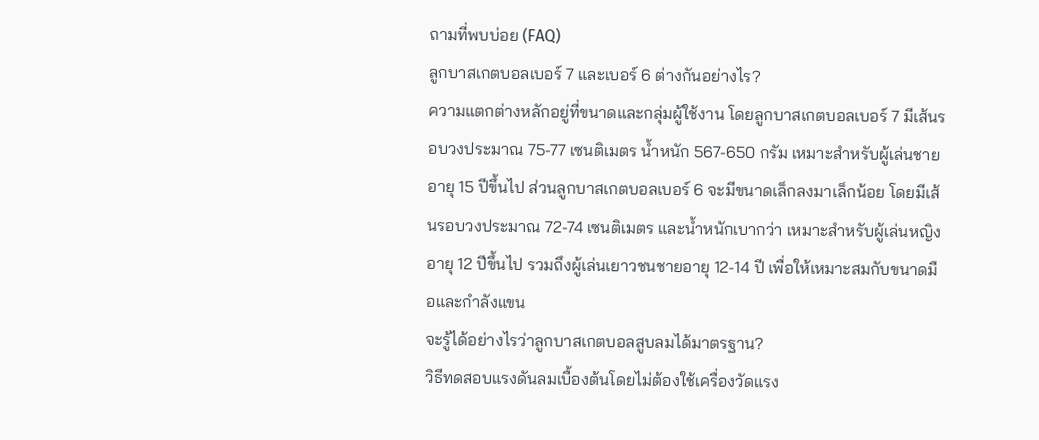ถามที่พบบ่อย (FAQ)
ลูกบาสเกตบอลเบอร์ 7 และเบอร์ 6 ต่างกันอย่างไร?
ความแตกต่างหลักอยู่ที่ขนาดและกลุ่มผู้ใช้งาน โดยลูกบาสเกตบอลเบอร์ 7 มีเส้นรอบวงประมาณ 75-77 เซนติเมตร น้ำหนัก 567-650 กรัม เหมาะสำหรับผู้เล่นชายอายุ 15 ปีขึ้นไป ส่วนลูกบาสเกตบอลเบอร์ 6 จะมีขนาดเล็กลงมาเล็กน้อย โดยมีเส้นรอบวงประมาณ 72-74 เซนติเมตร และน้ำหนักเบากว่า เหมาะสำหรับผู้เล่นหญิงอายุ 12 ปีขึ้นไป รวมถึงผู้เล่นเยาวชนชายอายุ 12-14 ปี เพื่อให้เหมาะสมกับขนาดมือและกำลังแขน
จะรู้ได้อย่างไรว่าลูกบาสเกตบอลสูบลมได้มาตรฐาน?
วิธีทดสอบแรงดันลมเบื้องต้นโดยไม่ต้องใช้เครื่องวัดแรง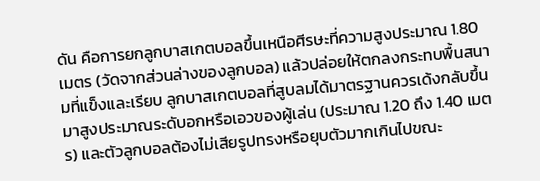ดัน คือการยกลูกบาสเกตบอลขึ้นเหนือศีรษะที่ความสูงประมาณ 1.80 เมตร (วัดจากส่วนล่างของลูกบอล) แล้วปล่อยให้ตกลงกระทบพื้นสนามที่แข็งและเรียบ ลูกบาสเกตบอลที่สูบลมได้มาตรฐานควรเด้งกลับขึ้นมาสูงประมาณระดับอกหรือเอวของผู้เล่น (ประมาณ 1.20 ถึง 1.40 เมตร) และตัวลูกบอลต้องไม่เสียรูปทรงหรือยุบตัวมากเกินไปขณะ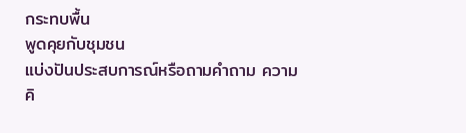กระทบพื้น
พูดคุยกับชุมชน
แบ่งปันประสบการณ์หรือถามคำถาม ความคิ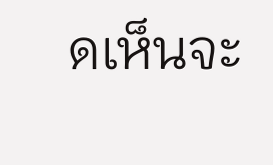ดเห็นจะ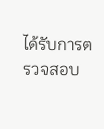ได้รับการตรวจสอบ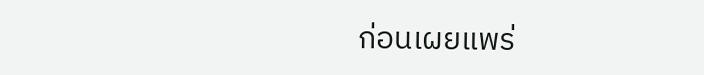ก่อนเผยแพร่